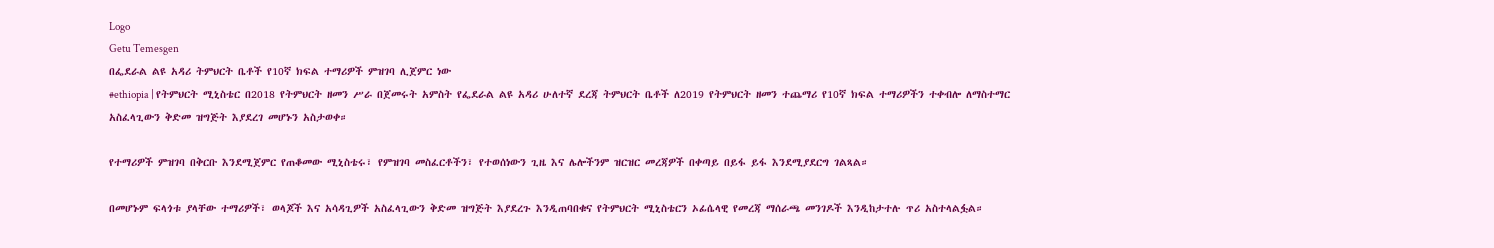Logo
Getu Temesgen
በፌደራል ልዩ አዳሪ ትምህርት ቤቶች የ10ኛ ክፍል ተማሪዎች ምዝገባ ሊጀምር ነው
#ethiopia | የትምህርት ሚኒስቴር በ2018 የትምህርት ዘመን ሥራ በጀመሩት አምስት የፌደራል ልዩ አዳሪ ሁለተኛ ደረጃ ትምህርት ቤቶች ለ2019 የትምህርት ዘመን ተጨማሪ የ10ኛ ክፍል ተማሪዎችን ተቀብሎ ለማስተማር አስፈላጊውን ቅድመ ዝግጅት እያደረገ መሆኑን አስታወቀ።

የተማሪዎች ምዝገባ በቅርቡ እንደሚጀምር የጠቆመው ሚኒስቴሩ፣ የምዝገባ መስፈርቶችን፣ የተወሰነውን ጊዜ እና ሌሎችንም ዝርዝር መረጃዎች በቀጣይ በይፋ ይፋ እንደሚያደርግ ገልጻል።

በመሆኑም ፍላጎቱ ያላቸው ተማሪዎች፣ ወላጆች እና አሳዳጊዎች አስፈላጊውን ቅድመ ዝግጅት እያደረጉ እንዲጠባበቁና የትምህርት ሚኒስቴርን ኦፊሴላዊ የመረጃ ማሰራጫ መንገዶች እንዲከታተሉ ጥሪ አስተላልፏል።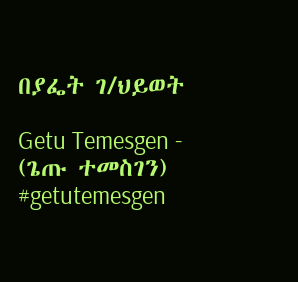በያፌት ገ/ህይወት

Getu Temesgen - (ጌጡ ተመስገን)
#getutemesgen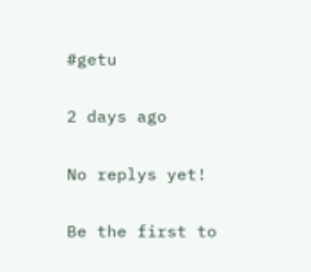#getu

2 days ago

No replys yet!

Be the first to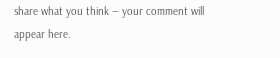share what you think — your comment will appear here.